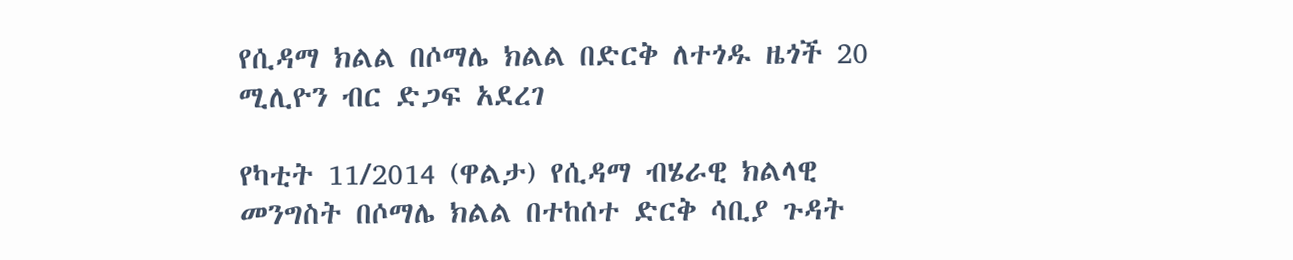የሲዳማ ክልል በሶማሌ ክልል በድርቅ ለተጎዱ ዜጎች 20 ሚሊዮን ብር ድጋፍ አደረገ

የካቲት 11/2014 (ዋልታ) የሲዳማ ብሄራዊ ክልላዊ መንግስት በሶማሌ ክልል በተከሰተ ድርቅ ሳቢያ ጉዳት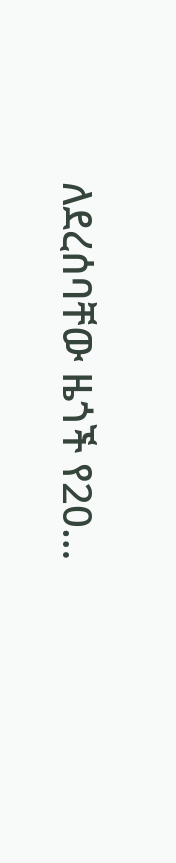ለደረሰባቸው ዜጎች የ20…